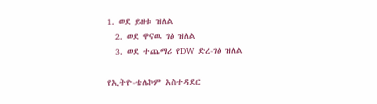1. ወደ ይዘቱ ዝለል
  2. ወደ ዋናዉ ገፅ ዝለል
  3. ወደ ተጨማሪ የDW ድረ-ገፅ ዝለል

የኢትዮ-ቴሌኮም አስተዳደር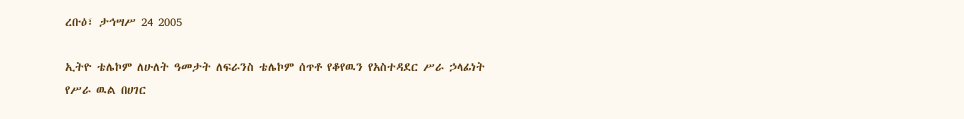ረቡዕ፣ ታኅሣሥ 24 2005

ኢትዮ ቴሌኮም ለሁለት ዓመታት ለፍራንስ ቴሌኮም ሰጥቶ የቆየዉን የአስተዳደር ሥራ ኃላፊነት የሥራ ዉል በሀገር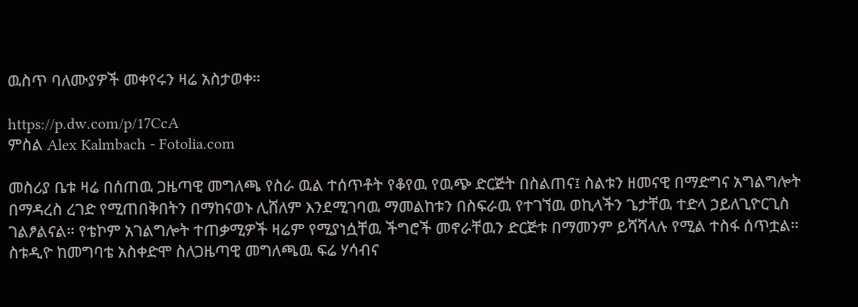ዉስጥ ባለሙያዎች መቀየሩን ዛሬ አስታወቀ።

https://p.dw.com/p/17CcA
ምስል Alex Kalmbach - Fotolia.com

መስሪያ ቤቱ ዛሬ በሰጠዉ ጋዜጣዊ መግለጫ የስራ ዉል ተሰጥቶት የቆየዉ የዉጭ ድርጅት በስልጠና፤ ስልቱን ዘመናዊ በማድግና አግልግሎት በማዳረስ ረገድ የሚጠበቅበትን በማከናወኑ ሊሸለም እንደሚገባዉ ማመልከቱን በስፍራዉ የተገኘዉ ወኪላችን ጌታቸዉ ተድላ ኃይለጊዮርጊስ ገልፆልናል። የቴኮም አገልግሎት ተጠቃሚዎች ዛሬም የሚያነሷቸዉ ችግሮች መኖራቸዉን ድርጅቱ በማመንም ይሻሻላሉ የሚል ተስፋ ሰጥቷል። ስቱዲዮ ከመግባቴ አስቀድሞ ስለጋዜጣዊ መግለጫዉ ፍሬ ሃሳብና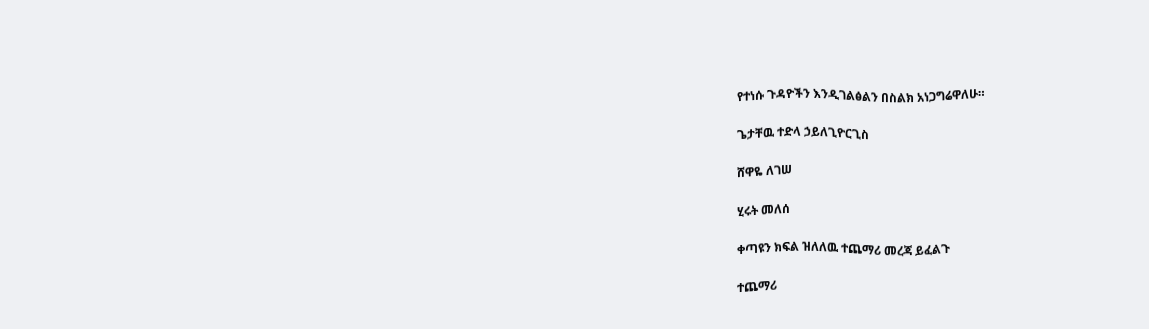የተነሱ ጉዳዮችን እንዲገልፅልን በስልክ አነጋግሬዋለሁ።

ጌታቸዉ ተድላ ኃይለጊዮርጊስ

ሸዋዬ ለገሠ

ሂሩት መለሰ

ቀጣዩን ክፍል ዝለለዉ ተጨማሪ መረጃ ይፈልጉ

ተጨማሪ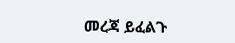መረጃ ይፈልጉ